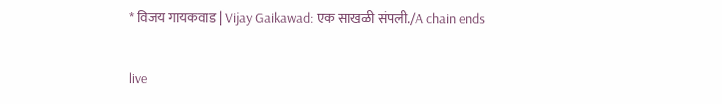* विजय गायकवाड | Vijay Gaikawad: एक साखळी संपली./A chain ends

live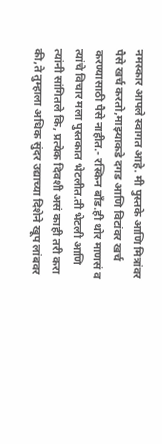नमस्कार आपले स्वागत आहे. मी पुस्तके आणि मित्रांवर पैसे खर्च करतो,माझ्याकडे दगड आणि विटांवर खर्च करण्यासाठी पैसे नाहीत.- रस्किन बाँड.ही थोर माणसं व त्यांचे विचार मला पुस्तकात भेटलीत.ती भेटली आणि त्यांनी सांगितले कि, प्रत्येक दिवशी असं काही तरी करा की,ते तुम्हाला अधिक सुंदर उद्याच्या दिशेने खूप लांबवर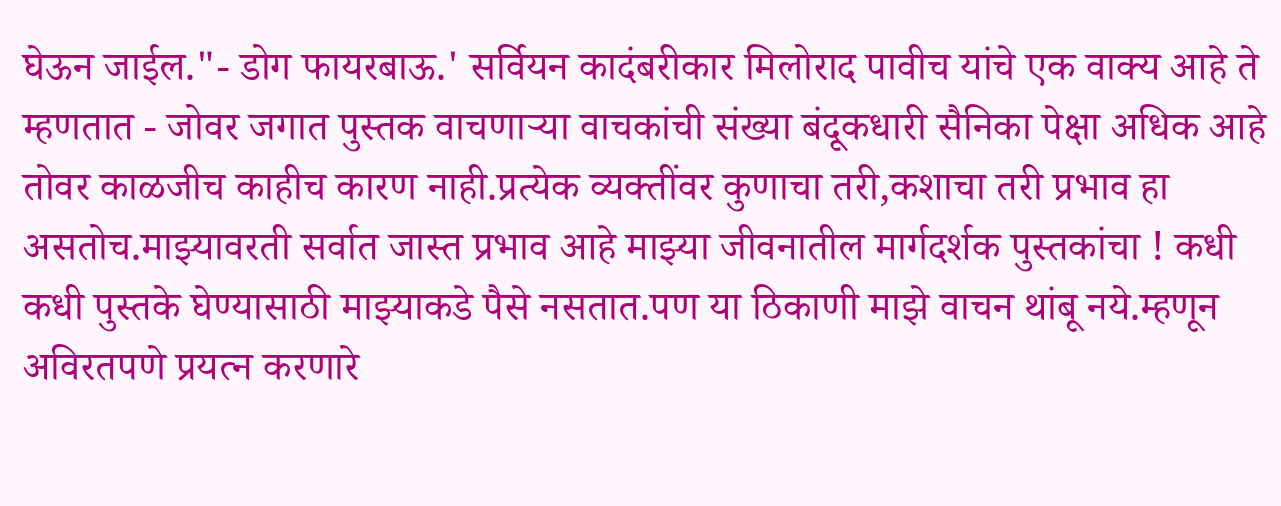घेऊन जाईल."- डोग फायरबाऊ.' सर्वियन कादंबरीकार मिलोराद पावीच यांचे एक वाक्य आहे ते म्हणतात - जोवर जगात पुस्तक वाचणाऱ्या वाचकांची संख्या बंदूकधारी सैनिका पेक्षा अधिक आहे तोवर काळजीच काहीच कारण नाही.प्रत्येक व्यक्तींवर कुणाचा तरी,कशाचा तरी प्रभाव हा असतोच.माझ्यावरती सर्वात जास्त प्रभाव आहे माझ्या जीवनातील मार्गदर्शक पुस्तकांचा ! कधी कधी पुस्तके घेण्यासाठी माझ्याकडे पैसे नसतात.पण या ठिकाणी माझे वाचन थांबू नये.म्हणून अविरतपणे प्रयत्न करणारे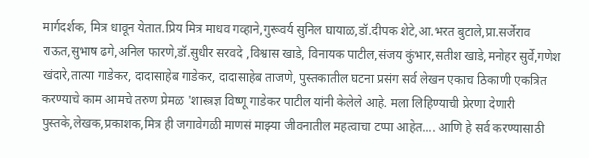मार्गदर्शक, मित्र धावून येतात.प्रिय मित्र माधव गव्हाने,गुरूवर्य सुनिल घायाळ,डॉ.दीपक शेटे,आ.भरत बुटाले,प्रा.सर्जेराव राऊत,सुभाष ढगे,अनिल फारणे,डॉ.सुधीर सरवदे ,विश्वास खाडे, विनायक पाटील,संजय कुंभार,सतीश खाडे,मनोहर सुर्वे,गणेश खंदारे,तात्या गाडेकर, दादासाहेब गाडेकर, दादासाहेब ताजणे, पुस्तकातील घटना प्रसंग सर्व लेखन एकाच ठिकाणी एकत्रित करण्याचे काम आमचे तरुण प्रेमळ 'शास्त्रज्ञ विष्णू गाडेकर पाटील यांनी केलेले आहे. मला लिहिण्याची प्रेरणा देणारी पुस्तके,लेखक,प्रकाशक,मित्र ही जगावेगळी माणसं माझ्या जीवनातील महत्वाचा टप्पा आहेत.... आणि हे सर्व करण्यासाठी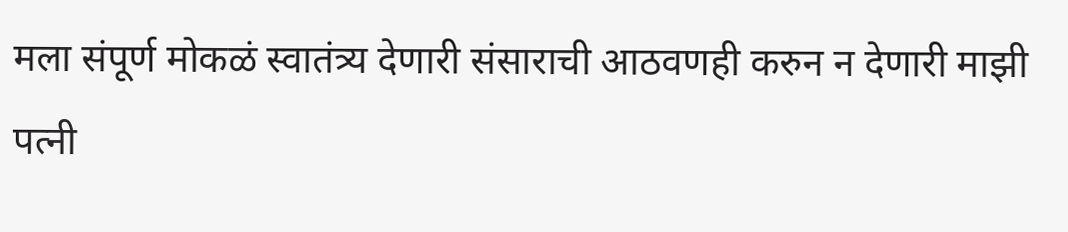मला संपूर्ण मोकळं स्वातंत्र्य देणारी संसाराची आठवणही करुन न देणारी माझी पत्नी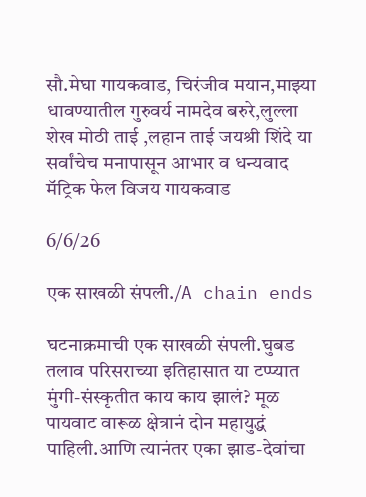सौ.मेघा गायकवाड, चिरंजीव मयान,माझ्या धावण्यातील गुरुवर्य नामदेव बरुरे,लुल्ला शेख मोठी ताई ,लहान ताई जयश्री शिंदे या सर्वांचेच मनापासून आभार व धन्यवाद मॅट्रिक फेल विजय गायकवाड

6/6/26

एक साखळी संपली./A chain ends

घटनाक्रमाची एक साखळी संपली.घुबड तलाव परिसराच्या इतिहासात या टप्प्यात मुंगी-संस्कृतीत काय काय झालं? मूळ पायवाट वारूळ क्षेत्रानं दोन महायुद्धं पाहिली.आणि त्यानंतर एका झाड-देवांचा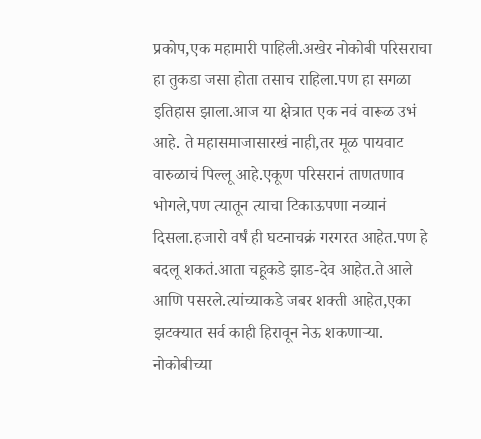प्रकोप,एक महामारी पाहिली.अखेर नोकोबी परिसराचा हा तुकडा जसा होता तसाच राहिला.पण हा सगळा इतिहास झाला.आज या क्षेत्रात एक नवं वारूळ उभं आहे. ते महासमाजासारखं नाही,तर मूळ पायवाट वारुळाचं पिल्लू आहे.एकूण परिसरानं ताणतणाव भोगले,पण त्यातून त्याचा टिकाऊपणा नव्यानं दिसला.हजारो वर्षं ही घटनाचक्रं गरगरत आहेत.पण हे बदलू शकतं.आता चहूकडे झाड-देव आहेत.ते आले आणि पसरले.त्यांच्याकडे जबर शक्ती आहेत,एका झटक्यात सर्व काही हिरावून नेऊ शकणाऱ्या. नोकोबीच्या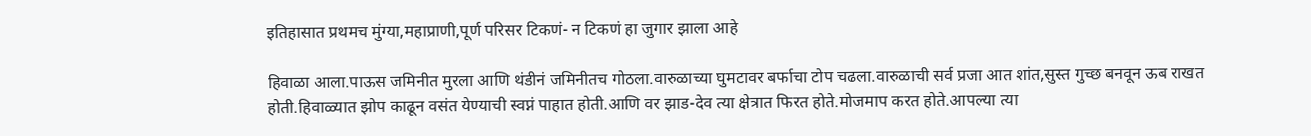इतिहासात प्रथमच मुंग्या,महाप्राणी,पूर्ण परिसर टिकणं- न टिकणं हा जुगार झाला आहे

हिवाळा आला.पाऊस जमिनीत मुरला आणि थंडीनं जमिनीतच गोठला.वारुळाच्या घुमटावर बर्फाचा टोप चढला.वारुळाची सर्व प्रजा आत शांत,सुस्त गुच्छ बनवून ऊब राखत होती.हिवाळ्यात झोप काढून वसंत येण्याची स्वप्नं पाहात होती.आणि वर झाड-देव त्या क्षेत्रात फिरत होते.मोजमाप करत होते.आपल्या त्या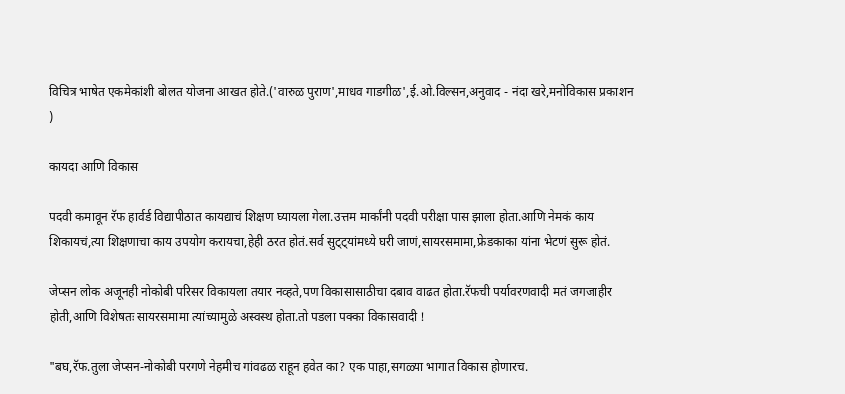विचित्र भाषेत एकमेकांशी बोलत योजना आखत होते.('वारुळ पुराण',माधव गाडगीळ',ई.ओ.विल्सन,अनुवाद - नंदा खरे,मनोविकास प्रकाशन )

कायदा आणि विकास

पदवी कमावून रॅफ हार्वर्ड विद्यापीठात कायद्याचं शिक्षण घ्यायला गेला.उत्तम मार्कांनी पदवी परीक्षा पास झाला होता.आणि नेमकं काय शिकायचं,त्या शिक्षणाचा काय उपयोग करायचा,हेही ठरत होतं.सर्व सुट्ट्यांमध्ये घरी जाणं,सायरसमामा,फ्रेडकाका यांना भेटणं सुरू होतं.

जेप्सन लोक अजूनही नोकोबी परिसर विकायला तयार नव्हते,पण विकासासाठीचा दबाव वाढत होता.रॅफची पर्यावरणवादी मतं जगजाहीर होती,आणि विशेषतः सायरसमामा त्यांच्यामुळे अस्वस्थ होता.तो पडला पक्का विकासवादी !

"बघ,रॅफ.तुला जेप्सन-नोकोबी परगणे नेहमीच गांवढळ राहून हवेत का? एक पाहा,सगळ्या भागात विकास होणारच.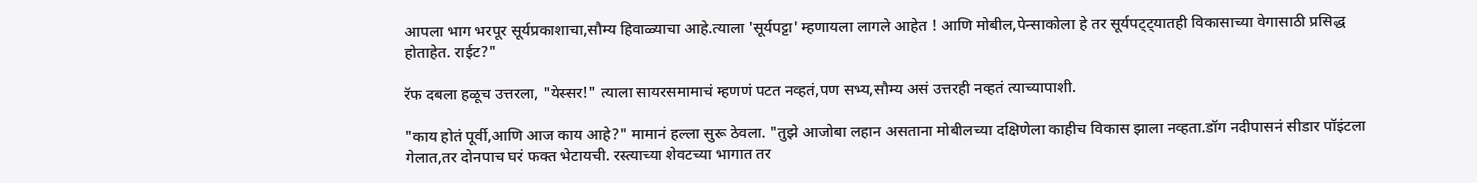आपला भाग भरपूर सूर्यप्रकाशाचा,सौम्य हिवाळ्याचा आहे.त्याला 'सूर्यपट्टा' म्हणायला लागले आहेत ! आणि मोबील,पेन्साकोला हे तर सूर्यपट्ट्यातही विकासाच्या वेगासाठी प्रसिद्ध होताहेत. राईट?"

रॅफ दबला हळूच उत्तरला, "येस्सर!" त्याला सायरसमामाचं म्हणणं पटत नव्हतं,पण सभ्य,सौम्य असं उत्तरही नव्हतं त्याच्यापाशी.

"काय होतं पूर्वी,आणि आज काय आहे?" मामानं हल्ला सुरू ठेवला. "तुझे आजोबा लहान असताना मोबीलच्या दक्षिणेला काहीच विकास झाला नव्हता.डॉग नदीपासनं सीडार पॉइंटला गेलात,तर दोनपाच घरं फक्त भेटायची. रस्त्याच्या शेवटच्या भागात तर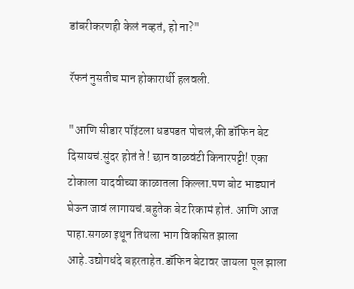डांबरीकरणही केलं नव्हतं, हो ना?"

रॅफनं नुसतीच मान होकारार्थी हलवली.

"आणि सीडार पॉइंटला धडपडत पोचलं,की डॉफिन बेट दिसायचं.सुंदर होतं ते ! छान वाळवंटी किनारपट्टी! एका टोकाला यादवीच्या काळातला किल्ला.पण बोट भाड्यानं घेऊन जावं लागायचं.बहुतेक बेट रिकामं होतं. आणि आज पाहा.सगळा इथून तिथला भाग विकसित झाला आहे.उद्योगधंदे बहरताहेत.डॉफिन बेटावर जायला पूल झाला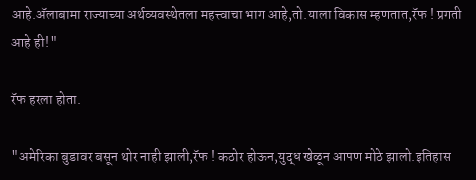आहे.अ‍ॅलाबामा राज्याच्या अर्थव्यवस्थेतला महत्त्वाचा भाग आहे,तो.याला विकास म्हणतात,रॅफ ! प्रगती आहे ही!"

रॅफ हरला होता.

"अमेरिका बुडावर बसून थोर नाही झाली,रॅफ ! कठोर होऊन,युद्ध खेळून आपण मोठे झालो.इतिहास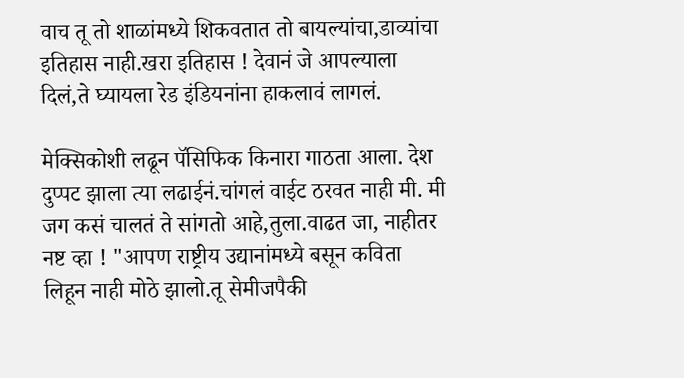वाच तू तो शाळांमध्ये शिकवतात तो बायल्यांचा,डाव्यांचा इतिहास नाही.खरा इतिहास ! देवानं जे आपल्याला दिलं,ते घ्यायला रेड इंडियनांना हाकलावं लागलं.

मेक्सिकोशी लढून पॅसिफिक किनारा गाठता आला. देश दुप्पट झाला त्या लढाईनं.चांगलं वाईट ठरवत नाही मी. मी जग कसं चालतं ते सांगतो आहे,तुला.वाढत जा, नाहीतर नष्ट व्हा ! "आपण राष्ट्रीय उद्यानांमध्ये बसून कविता लिहून नाही मोठे झालो.तू सेमीजपैकी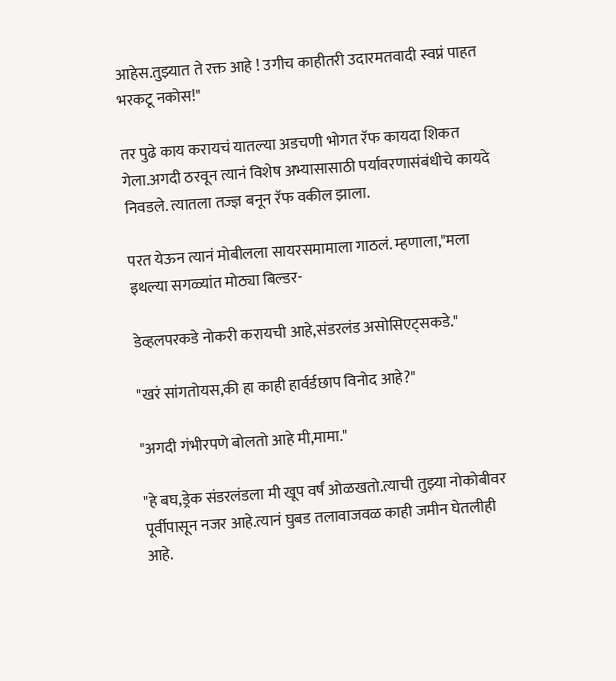आहेस.तुझ्यात ते रक्त आहे ! उगीच काहीतरी उदारमतवादी स्वप्नं पाहत भरकटू नकोस!"

तर पुढे काय करायचं यातल्या अडचणी भोगत रॅफ कायदा शिकत गेला.अगदी ठरवून त्यानं विशेष अभ्यासासाठी पर्यावरणासंबंधीचे कायदे निवडले. त्यातला तज्ज्ञ बनून रॅफ वकील झाला.

परत येऊन त्यानं मोबीलला सायरसमामाला गाठलं. म्हणाला,"मला इथल्या सगळ्यांत मोठ्या बिल्डर-

डेव्हलपरकडे नोकरी करायची आहे,संडरलंड असोसिएट्सकडे."

"खरं सांगतोयस,की हा काही हार्वर्डछाप विनोद आहे?"

"अगदी गंभीरपणे बोलतो आहे मी,मामा."

"हे बघ,ड्रेक संडरलंडला मी खूप वर्षं ओळखतो.त्याची तुझ्या नोकोबीवर पूर्वीपासून नजर आहे.त्यानं घुबड तलावाजवळ काही जमीन घेतलीही आहे.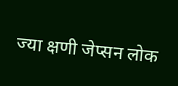ज्या क्षणी जेप्सन लोक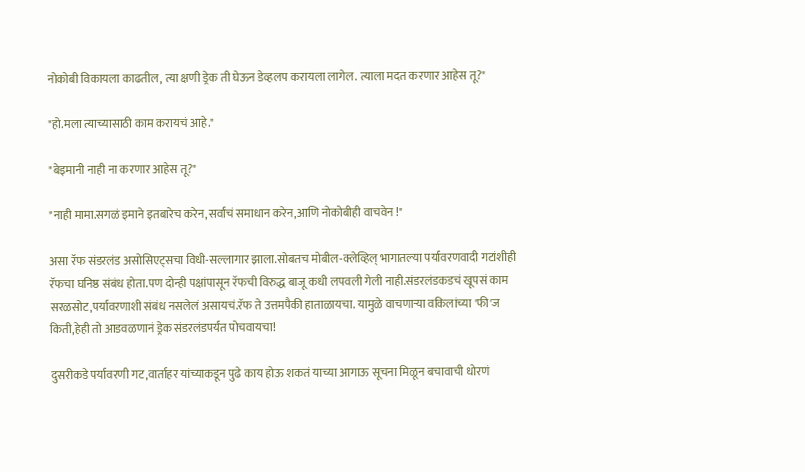नोकोबी विकायला काढतील, त्या क्षणी ड्रेक ती घेऊन डेव्हलप करायला लागेल. त्याला मदत करणार आहेस तू?"

"हो.मला त्याच्यासाठी काम करायचं आहे."

"बेइमानी नाही ना करणार आहेस तू?"

"नाही मामा.सगळं इमाने इतबारेच करेन,सर्वांचं समाधान करेन,आणि नोकोबीही वाचवेन !"

असा रॅफ संडरलंड असोसिएट्सचा विधी-सल्लागार झाला.सोबतच मोबील-क्लेव्हिल् भागातल्या पर्यावरणवादी गटांशीही रॅफचा घनिष्ठ संबंध होता.पण दोन्ही पक्षांपासून रॅफची विरुद्ध बाजू कधी लपवली गेली नाही.संडरलंडकडचं खूपसं काम सरळसोट,पर्यावरणाशी संबंध नसलेलं असायचं.रॅफ ते उत्तमपैकी हाताळायचा. यामुळे वाचणाऱ्या वकिलांच्या 'फी'ज किती,हेही तो आडवळणानं ड्रेक संडरलंडपर्यंत पोचवायचा!

दुसरीकडे पर्यावरणी गट,वार्ताहर यांच्याकडून पुढे काय होऊ शकतं याच्या आगाऊ सूचना मिळून बचावाची धोरणं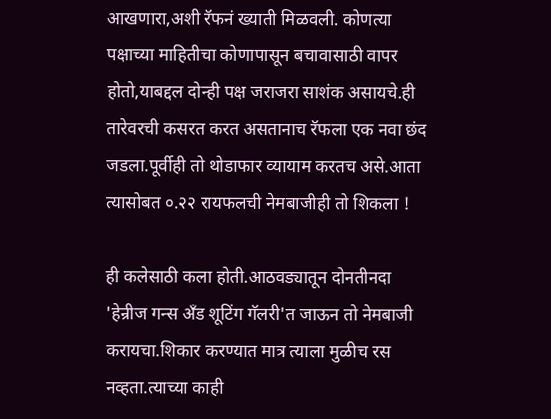आखणारा,अशी रॅफनं ख्याती मिळवली. कोणत्या पक्षाच्या माहितीचा कोणापासून बचावासाठी वापर होतो,याबद्दल दोन्ही पक्ष जराजरा साशंक असायचे.ही तारेवरची कसरत करत असतानाच रॅफला एक नवा छंद जडला.पूर्वीही तो थोडाफार व्यायाम करतच असे.आता त्यासोबत ०.२२ रायफलची नेमबाजीही तो शिकला !

ही कलेसाठी कला होती.आठवड्यातून दोनतीनदा 'हेन्रीज गन्स अँड शूटिंग गॅलरी'त जाऊन तो नेमबाजी करायचा.शिकार करण्यात मात्र त्याला मुळीच रस नव्हता.त्याच्या काही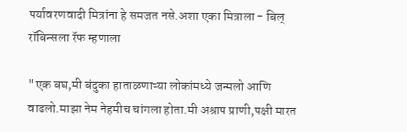पर्यावरणवादी मित्रांना हे समजत नसे.अशा एका मित्राला - बिल् रॉबिन्सला रॅफ म्हणाला

"एक बघ,मी बंदुका हाताळणाऱ्या लोकांमध्ये जन्मलो आणि वाढलो.माझा नेम नेहमीच चांगला होता.मी अश्राप प्राणी,पक्षी मारत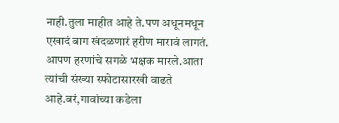नाही.तुला माहीत आहे ते.पण अधूनमधून एखादं बाग खंदळणारं हरीण मारावं लागतं. आपण हरणांचे सगळे भक्षक मारले.आता त्यांची संख्या स्फोटासारखी वाढते आहे.बरं,गावांच्या कडेला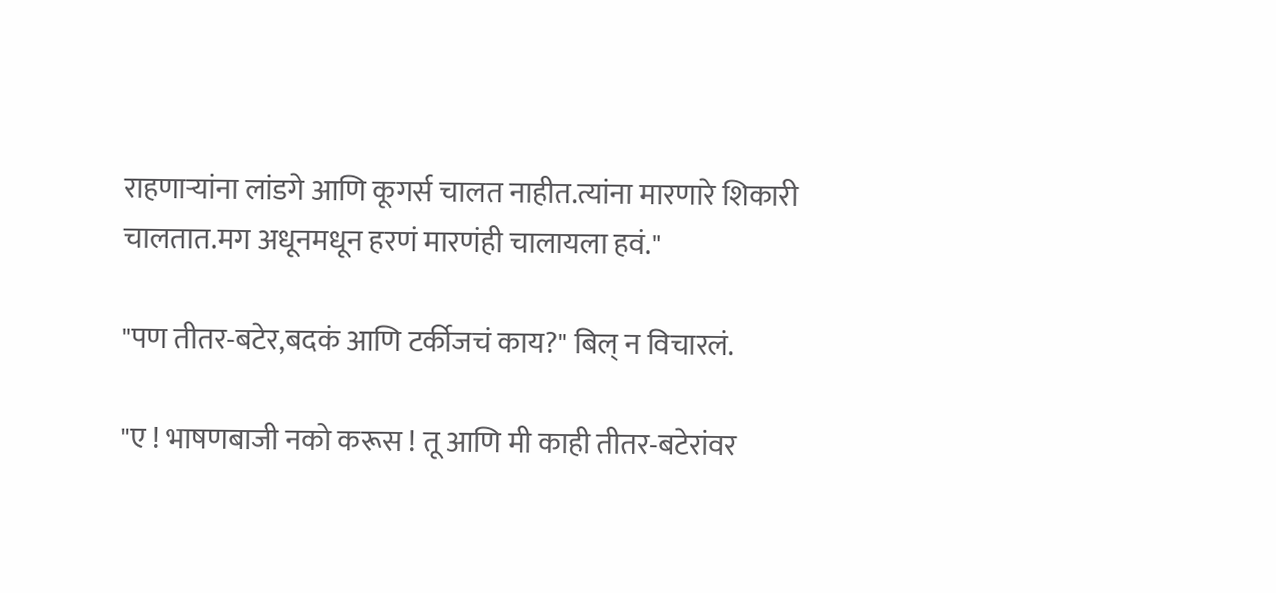राहणाऱ्यांना लांडगे आणि कूगर्स चालत नाहीत.त्यांना मारणारे शिकारी चालतात.मग अधूनमधून हरणं मारणंही चालायला हवं."

"पण तीतर-बटेर,बदकं आणि टर्कीजचं काय?" बिल् न विचारलं.

"ए ! भाषणबाजी नको करूस ! तू आणि मी काही तीतर-बटेरांवर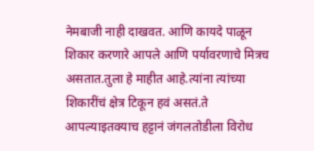नेमबाजी नाही दाखवत. आणि कायदे पाळून शिकार करणारे आपले आणि पर्यावरणाचे मित्रच असतात.तुला हे माहीत आहे.त्यांना त्यांच्या शिकारींचं क्षेत्र टिकून हवं असतं.ते आपल्याइतक्याच हट्टानं जंगलतोडीला विरोध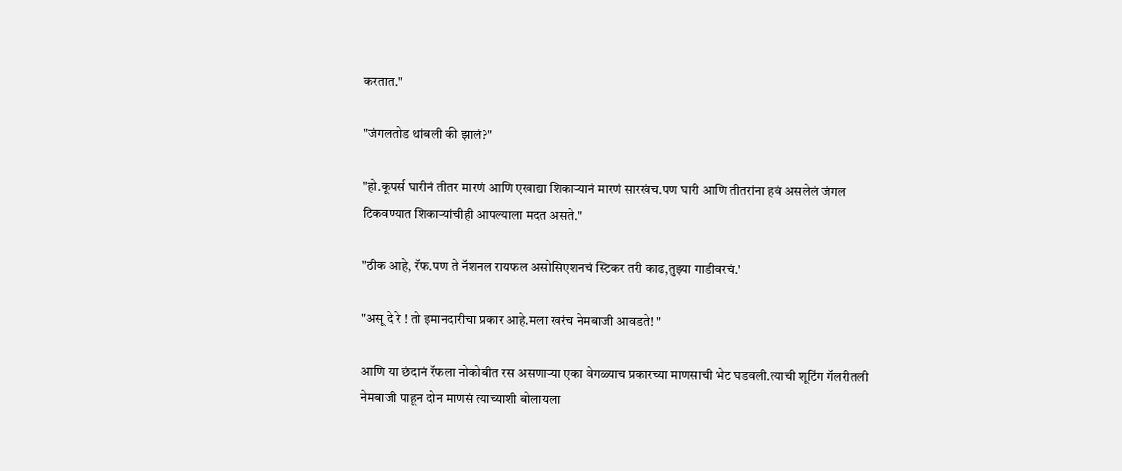करतात."

"जंगलतोड थांबली की झालं?"

"हो.कूपर्स घारीनं तीतर मारणं आणि एखाद्या शिकाऱ्यानं मारणं सारखंच.पण घारी आणि तीतरांना हवं असलेलं जंगल टिकवण्यात शिकाऱ्यांचीही आपल्याला मदत असते."

"ठीक आहे, रॅफ.पण ते नॅशनल रायफल असोसिएशनचं स्टिकर तरी काढ,तुझ्या गाडीवरचं.'

"असू दे रे ! तो इमानदारीचा प्रकार आहे.मला खरंच नेमबाजी आवडते! "

आणि या छंदानं रॅफला नोकोबीत रस असणाऱ्या एका वेगळ्याच प्रकारच्या माणसाची भेट घडवली.त्याची शूटिंग गॅलरीतली नेमबाजी पाहून दोन माणसं त्याच्याशी बोलायला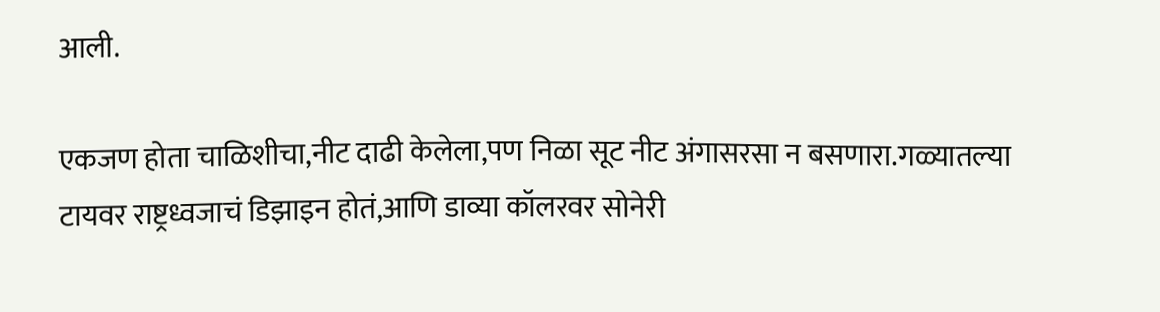आली.

एकजण होता चाळिशीचा,नीट दाढी केलेला,पण निळा सूट नीट अंगासरसा न बसणारा.गळ्यातल्या टायवर राष्ट्रध्वजाचं डिझाइन होतं,आणि डाव्या कॉलरवर सोनेरी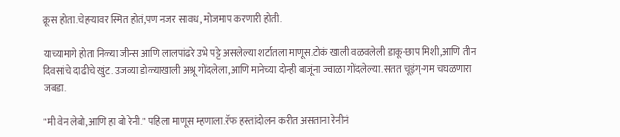क्रूस होता.चेहऱ्यावर स्मित होतं,पण नजर सावध, मोजमाप करणारी होती.

याच्यामागे होता निळ्या जीन्स आणि लालपांढरे उभे पट्टे असलेल्या शर्टातला माणूस.टोकं खाली वळवलेली डाकू-छाप मिशी,आणि तीन दिवसांचे दाढीचे खुंट. उजव्या डोळ्याखाली अश्रू गोंदलेला,आणि मानेच्या दोन्ही बाजूंना ज्वाळा गोंदलेल्या.सतत चूइंग्-गम चघळणारा जबडा.

"मी वेन लेबो,आणि हा बो रेनी." पहिला माणूस म्हणाला.रॅफ हस्तांदोलन करीत असताना रेनीनं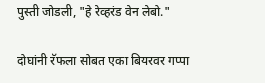पुस्ती जोडली, "हे रेव्हरंड वेन लेबो."

दोघांनी रॅफला सोबत एका बियरवर गप्पा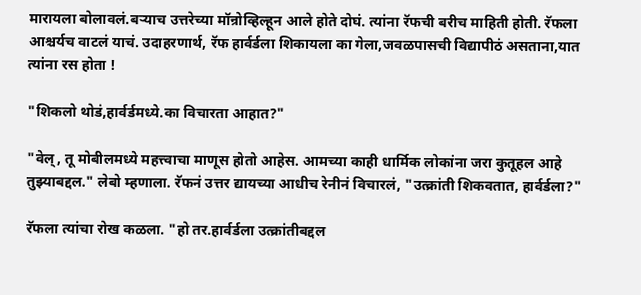मारायला बोलावलं.बऱ्याच उत्तरेच्या मॉन्रोव्हिल्हून आले होते दोघं. त्यांना रॅफची बरीच माहिती होती. रॅफला आश्चर्यच वाटलं याचं. उदाहरणार्थ, रॅफ हार्वर्डला शिकायला का गेला,जवळपासची विद्यापीठं असताना,यात त्यांना रस होता !

"शिकलो थोडं,हार्वर्डमध्ये.का विचारता आहात?"

"वेल्, तू मोबीलमध्ये महत्त्वाचा माणूस होतो आहेस. आमच्या काही धार्मिक लोकांना जरा कुतूहल आहे तुझ्याबद्दल." लेबो म्हणाला. रॅफनं उत्तर द्यायच्या आधीच रेनीनं विचारलं, "उत्क्रांती शिकवतात, हार्वर्डला?"

रॅफला त्यांचा रोख कळला. "हो तर.हार्वर्डला उत्क्रांतीबद्दल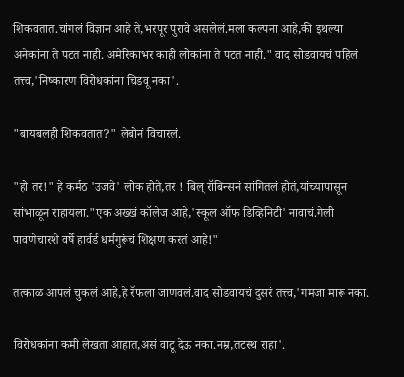शिकवतात.चांगलं विज्ञान आहे ते,भरपूर पुरावे असलेलं.मला कल्पना आहे,की इथल्या अनेकांना ते पटत नाही. अमेरिकाभर काही लोकांना ते पटत नाही." वाद सोडवायचं पहिलं तत्त्व,'निष्कारण विरोधकांना चिडवू नका'.

"बायबलही शिकवतात?" लेबोनं विचारलं.

"हो तर!" हे कर्मठ 'उजवे' लोक होते,तर ! बिल् रॉबिन्सनं सांगितलं होतं,यांच्यापासून सांभाळून राहायला."एक अख्खं कॉलेज आहे,'स्कूल ऑफ डिव्हिनिटी' नावाचं.गेली पावणेचारशे वर्षे हार्वर्ड धर्मगुरूंचं शिक्षण करतं आहे!"

तत्काळ आपलं चुकलं आहे,हे रॅफला जाणवलं.वाद सोडवायचं दुसरं तत्त्व,'गमजा मारू नका.

विरोधकांना कमी लेखता आहात,असं वाटू देऊ नका.नम्र,तटस्थ राहा'.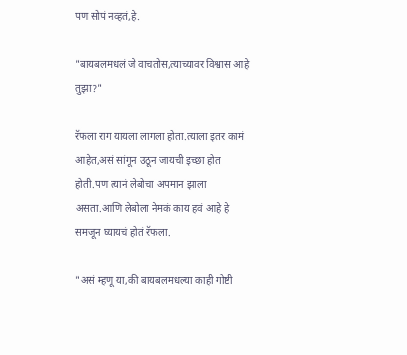पण सोपं नव्हतं,हे.

"बायबलमधलं जे वाचतोस,त्याच्यावर विश्वास आहे तुझा?"

रॅफला राग यायला लागला होता.त्याला इतर कामं आहेत,असं सांगून उठून जायची इच्छा होत होती.पण त्यानं लेबोचा अपमान झाला असता.आणि लेबोला नेमकं काय हवं आहे हे समजून घ्यायचं होतं रॅफला.

"असं म्हणू या,की बायबलमधल्या काही गोष्टी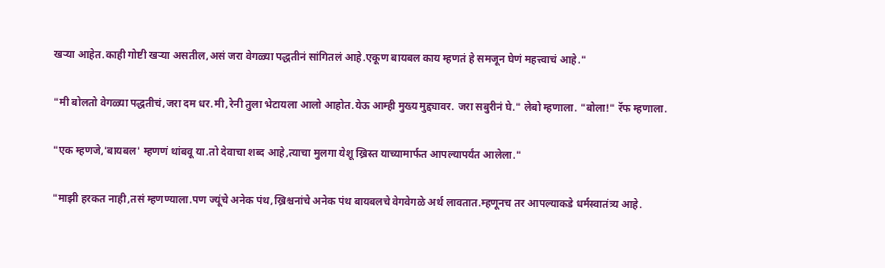खऱ्या आहेत.काही गोष्टी खऱ्या असतील,असं जरा वेगळ्या पद्धतीनं सांगितलं आहे.एकूण बायबल काय म्हणतं हे समजून घेणं महत्त्वाचं आहे."

"मी बोलतो वेगळ्या पद्धतीचं,जरा दम धर.मी,रेनी तुला भेटायला आलो आहोत.येऊ आम्ही मुख्य मुद्द्यावर. जरा सबुरीनं घे." लेबो म्हणाला. "बोला!" रॅफ म्हणाला.

"एक म्हणजे,'बायबल' म्हणणं थांबवू या.तो देवाचा शब्द आहे,त्याचा मुलगा येशू ख्रिस्त याच्यामार्फत आपल्यापर्यंत आलेला."

"माझी हरकत नाही,तसं म्हणण्याला.पण ज्यूंचे अनेक पंथ,ख्रिश्चनांचे अनेक पंथ बायबलचे वेगवेगळे अर्थ लावतात.म्हणूनच तर आपल्याकडे धर्मस्वातंत्र्य आहे.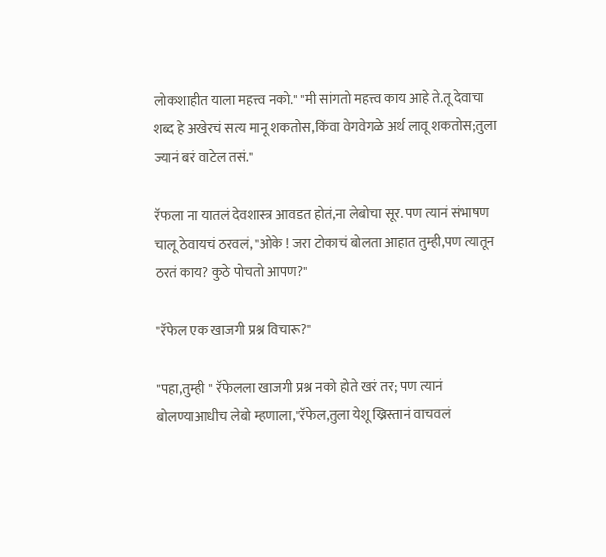लोकशाहीत याला महत्त्व नको." "मी सांगतो महत्त्व काय आहे ते.तू देवाचा शब्द हे अखेरचं सत्य मानू शकतोस,किंवा वेगवेगळे अर्थ लावू शकतोस;तुला ज्यानं बरं वाटेल तसं."

रॅफला ना यातलं देवशास्त्र आवडत होतं,ना लेबोचा सूर. पण त्यानं संभाषण चालू ठेवायचं ठरवलं, "ओके ! जरा टोकाचं बोलता आहात तुम्ही,पण त्यातून ठरतं काय? कुठे पोचतो आपण?"

"रॅफेल एक खाजगी प्रश्न विचारू?"

"पहा,तुम्ही " रॅफेलला खाजगी प्रश्न नको होते खरं तर; पण त्यानं बोलण्याआधीच लेबो म्हणाला,"रॅफेल,तुला येशू ख्रिस्तानं वाचवलं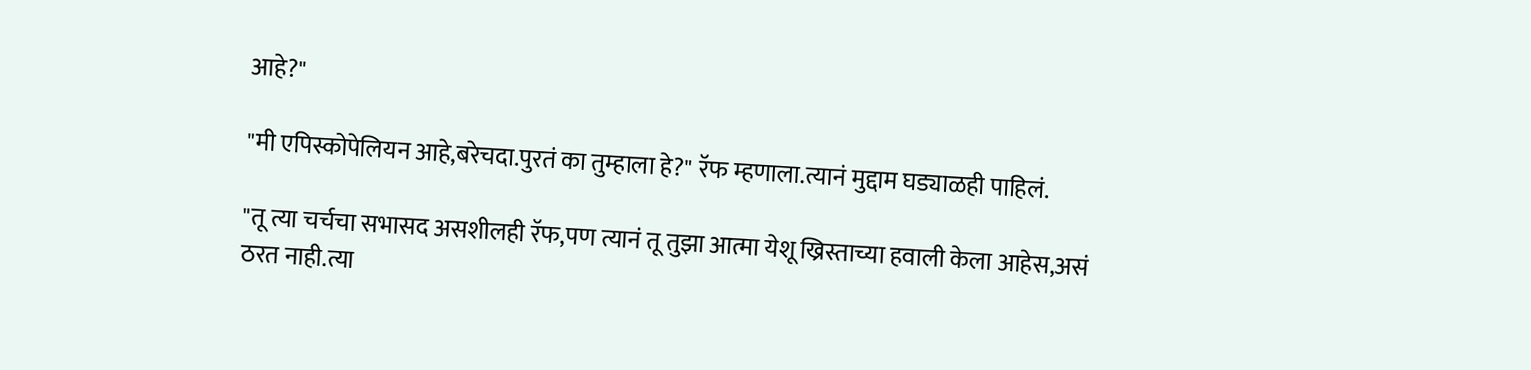आहे?"

"मी एपिस्कोपेलियन आहे,बरेचदा.पुरतं का तुम्हाला हे?" रॅफ म्हणाला.त्यानं मुद्दाम घड्याळही पाहिलं.

"तू त्या चर्चचा सभासद असशीलही रॅफ,पण त्यानं तू तुझा आत्मा येशू ख्रिस्ताच्या हवाली केला आहेस,असं ठरत नाही.त्या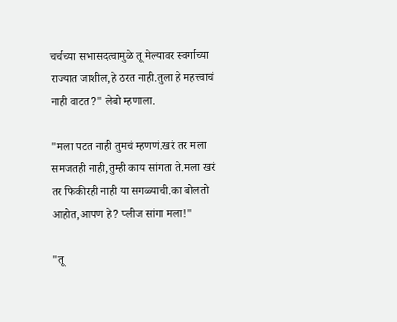चर्चच्या सभासदत्वामुळे तू मेल्यावर स्वर्गाच्या राज्यात जाशील,हे ठरत नाही.तुला हे महत्त्वाचं नाही वाटत?" लेबो म्हणाला.

"मला पटत नाही तुमचं म्हणणं.खरं तर मला समजतही नाही,तुम्ही काय सांगता ते.मला खरं तर फिकीरही नाही या सगळ्याची.का बोलतो आहोत,आपण हे? प्लीज सांगा मला!"

"तू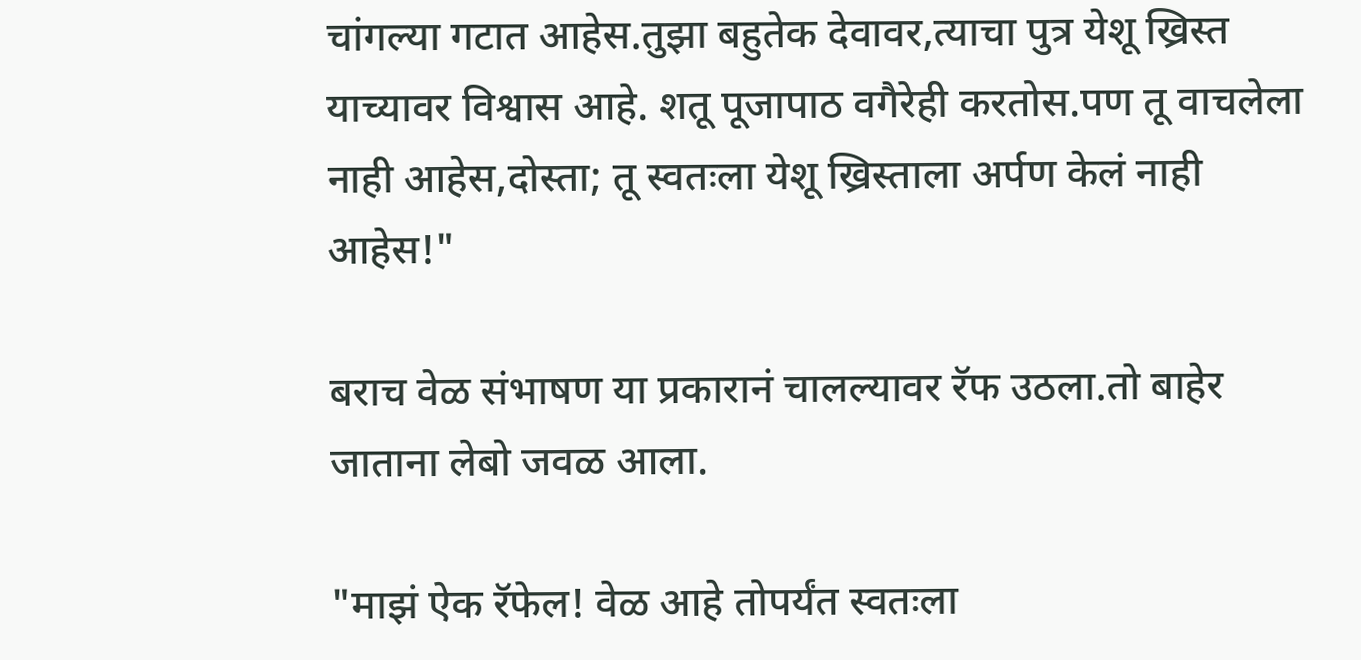चांगल्या गटात आहेस.तुझा बहुतेक देवावर,त्याचा पुत्र येशू ख्रिस्त याच्यावर विश्वास आहे. शतू पूजापाठ वगैरेही करतोस.पण तू वाचलेला नाही आहेस,दोस्ता; तू स्वतःला येशू ख्रिस्ताला अर्पण केलं नाही आहेस!"

बराच वेळ संभाषण या प्रकारानं चालल्यावर रॅफ उठला.तो बाहेर जाताना लेबो जवळ आला.

"माझं ऐक रॅफेल! वेळ आहे तोपर्यंत स्वतःला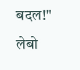बदल!" लेबो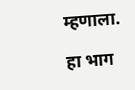म्हणाला.

हा भाग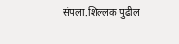संपला.शिल्लक पुढील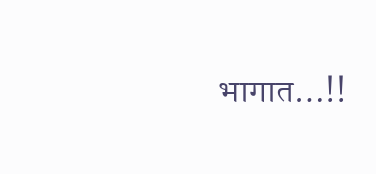भागात…!!